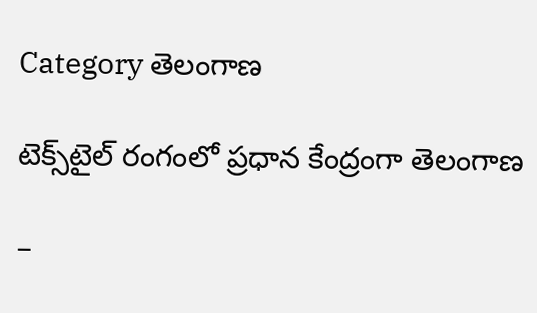Category తెలంగాణ

టెక్స్‌టైల్ రంగంలో ప్రధాన కేంద్రంగా తెలంగాణ

–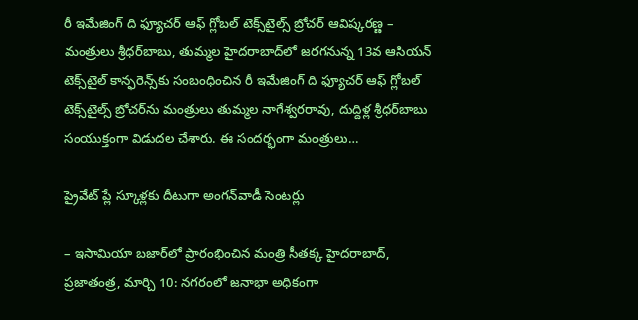రీ ఇమేజింగ్ ది ఫ్యూచర్ ఆఫ్ గ్లోబల్ టెక్స్‌టైల్స్ బ్రోచర్ ఆవిష్కరణ్ణ – మంత్రులు శ్రీధర్‌బాబు, తుమ్మల హైదరాబాద్‌లో జరగనున్న 13వ ఆసియన్ టెక్స్‌టైల్ కాన్ఫరెన్స్‌కు సంబంధించిన రీ ఇమేజింగ్ ది ఫ్యూచర్ ఆఫ్ గ్లోబల్ టెక్స్‌టైల్స్ బ్రోచర్‌ను మంత్రులు తుమ్మల నాగేశ్వరరావు, దుద్దిళ్ల శ్రీధర్‌బాబు సంయుక్తంగా విడుదల చేశారు. ఈ సందర్భంగా మంత్రులు…

ప్రైవేట్ ప్లే స్కూళ్లకు దీటుగా అంగన్‌వాడీ సెంటర్లు

– ఇసామియా బజార్‌లో ప్రారంభించిన మంత్రి సీతక్క హైదరాబాద్, ప్రజాతంత్ర, మార్చి 10: నగరంలో జనాభా అధికంగా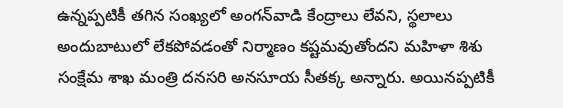ఉన్నప్పటికీ తగిన సంఖ్యలో అంగన్‌వాడి కేంద్రాలు లేవని, స్థలాలు అందుబాటులో లేకపోవడంతో నిర్మాణం కష్టమవుతోందని మహిళా శిశు సంక్షేమ శాఖ మంత్రి దనసరి అనసూయ సీతక్క అన్నారు. అయినప్పటికీ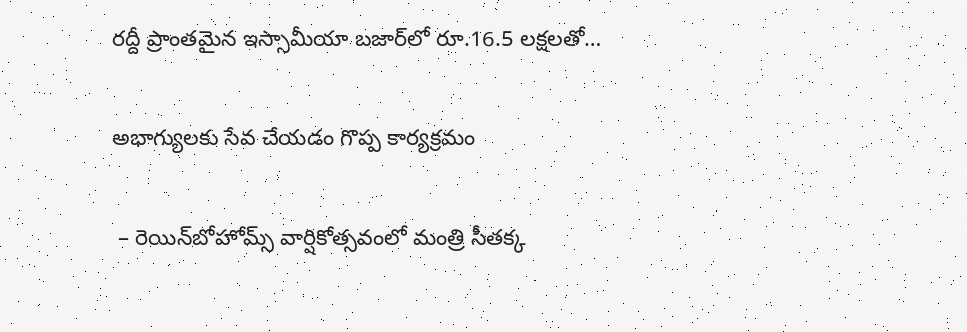రద్దీ ప్రాంతమైన ఇస్సామీయా బజార్‌లో రూ.16.5 లక్షలతో…

అభాగ్యులకు సేవ చేయడం గొప్ప కార్యక్రమం

 – రెయిన్‌బోహోమ్స్ వార్షికోత్సవంలో మంత్రి సీతక్క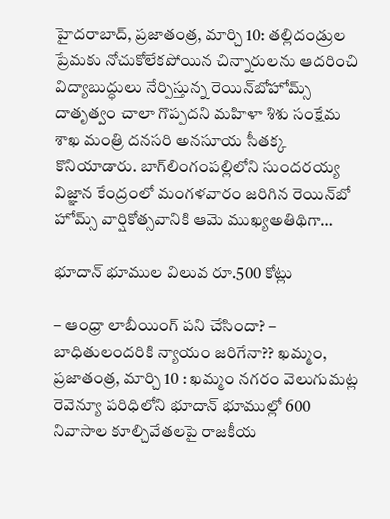హైదరాబాద్, ప్రజాతంత్ర, మార్చి 10: తల్లిదండ్రుల ప్రేమకు నోచుకోలేకపోయిన చిన్నారులను ఆదరించి విద్యాబుద్ధులు నేర్పిస్తున్న రెయిన్‌బోహోమ్స్ దాతృత్వం చాలా గొప్పదని మహిళా శిశు సంక్షేమ శాఖ మంత్రి దనసరి అనసూయ సీతక్క కొనియాడారు. బాగ్‌లింగంపల్లిలోని సుందరయ్య విజ్ఞాన కేంద్రంలో మంగళవారం జరిగిన రెయిన్‌బో హోమ్స్ వార్షికోత్సవానికి ఆమె ముఖ్యఅతిథిగా…

భూదాన్ భూముల విలువ‌ రూ.500 కోట్లు

– ఆంధ్రా లాబీయింగ్ పని చేసిందా? – బాధితులందరికి న్యాయం జరిగేనా?? ఖమ్మం, ప్రజాతంత్ర, మార్చి 10 : ఖమ్మం నగరం వెలుగుమట్ల రెవెన్యూ పరిధిలోని భూదాన్ భూముల్లో 600 నివాసాల కూల్చివేతలపై రాజకీయ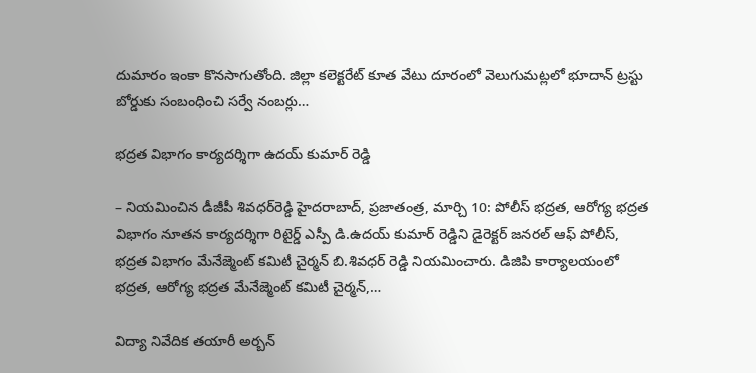దుమారం ఇంకా కొనసాగుతోంది. జిల్లా కలెక్టరేట్ కూత వేటు దూరంలో వెలుగుమట్లలో భూదాన్ ట్రస్టు బోర్డుకు సంబంధించి సర్వే నంబర్లు…

భద్రత విభాగం కార్యదర్శిగా ఉదయ్ కుమార్ రెడ్డి

– నియ‌మించిన డీజీపీ శివ‌ధ‌ర్‌రెడ్డి హైదరాబాద్, ప్ర‌జాతంత్ర‌, మార్చి 10: పోలీస్ భద్రత, ఆరోగ్య భద్రత విభాగం నూతన కార్యదర్శిగా రిటైర్డ్ ఎస్పీ డి.ఉదయ్ కుమార్ రెడ్డిని డైరెక్టర్ జనరల్ ఆఫ్ పోలీస్, భద్రత విభాగం మేనేజ్మెంట్ కమిటీ చైర్మన్ బి.శివధర్ రెడ్డి నియమించారు. డిజిపి కార్యాలయంలో భద్రత, ఆరోగ్య భద్రత మేనేజ్మెంట్ కమిటీ చైర్మన్,…

విద్యా నివేదిక తయారీ అర్బన్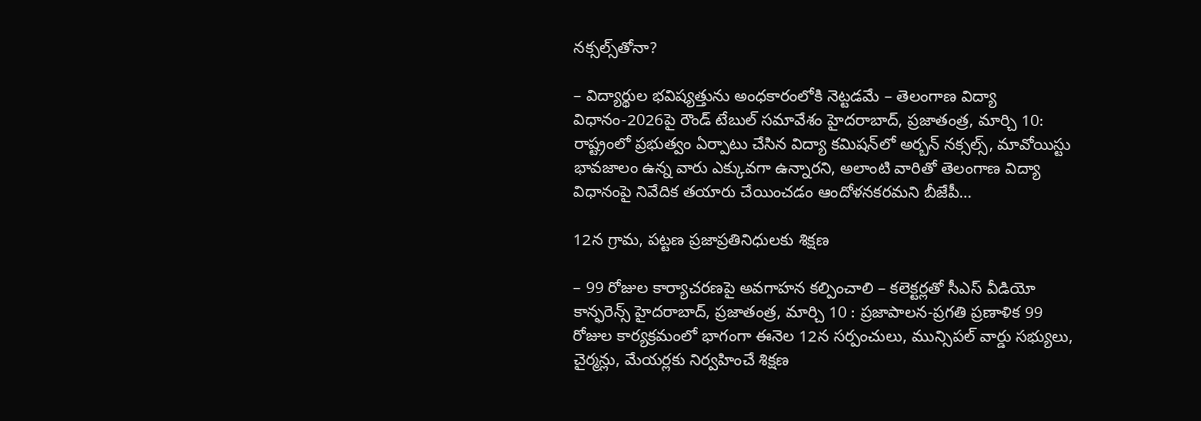నక్సల్స్‌తోనా?

– విద్యార్థుల భవిష్యత్తును అంధకారంలోకి నెట్టడమే – తెలంగాణ విద్యా విధానం-2026పై రౌండ్ టేబుల్ సమావేశం హైదరాబాద్, ప్రజాతంత్ర, మార్చి 10: రాష్ట్రంలో ప్రభుత్వం ఏర్పాటు చేసిన విద్యా కమిషన్‌లో అర్బన్ నక్సల్స్, మావోయిస్టు భావజాలం ఉన్న వారు ఎక్కువగా ఉన్నారని, అలాంటి వారితో తెలంగాణ విద్యా విధానంపై నివేదిక తయారు చేయించడం ఆందోళనకరమని బీజేపీ…

12న గ్రామ‌, ప‌ట్ట‌ణ ప్రజాప్రతినిధులకు శిక్షణ

– 99 రోజుల కార్యాచరణపై అవగాహన కల్పించాలి – కలెక్టర్లతో సీఎస్ వీడియో కాన్ఫరెన్స్ హైదరాబాద్, ప్రజాతంత్ర, మార్చి 10 : ప్రజాపాలన-ప్రగతి ప్రణాళిక 99 రోజుల కార్యక్రమంలో భాగంగా ఈనెల 12న సర్పంచులు, మున్సిపల్ వార్డు సభ్యులు, చైర్మన్లు, మేయర్లకు నిర్వహించే శిక్షణ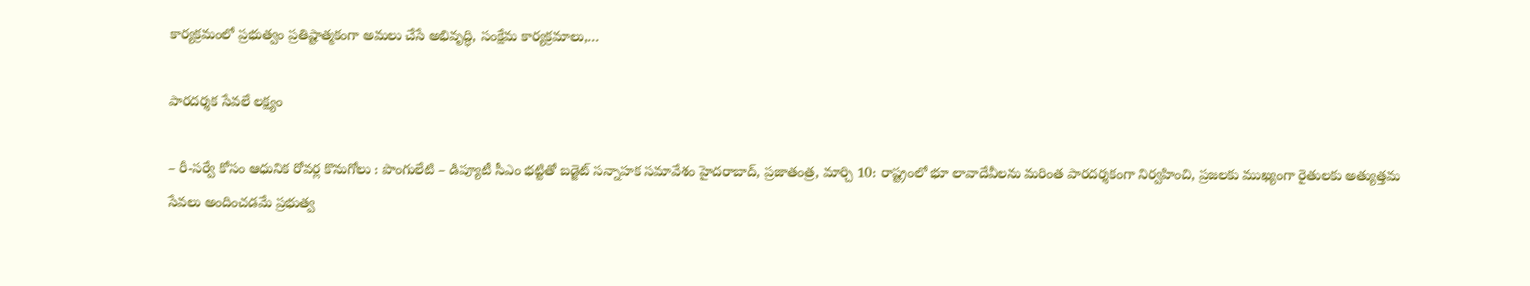కార్యక్రమంలో ప్రభుత్వం ప్రతిష్టాత్మకంగా అమలు చేసే అభివృద్ధి, సంక్షేమ కార్యక్రమాలు,…

పారదర్శక సేవలే లక్ష్యం

– రీ-సర్వే కోసం ఆధునిక రోవర్ల కొనుగోలు : పొంగులేటి – డిప్యూటీ సీఎం భట్టితో బడ్జెట్ సన్నాహక సమావేశం హైదరాబాద్, ప్రజాతంత్ర, మార్చి 10: రాష్ట్రంలో భూ లావాదేవీలను మరింత పారదర్శకంగా నిర్వహించి, ప్రజలకు ముఖ్యంగా రైతులకు అత్యుత్తమ సేవలు అందించడమే ప్రభుత్వ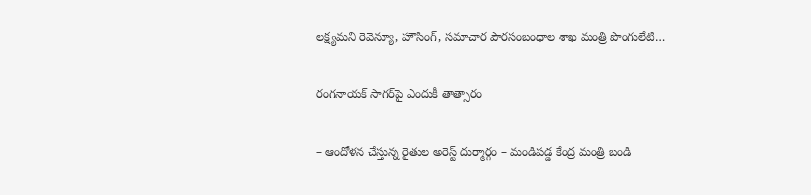లక్ష్యమని రెవెన్యూ, హౌసింగ్, సమాచార పౌరసంబంధాల శాఖ మంత్రి పొంగులేటి…

రంగనాయక్‌ ‌సాగర్‌పై ఎందుకీ తాత్సారం

– ఆందోళన చేస్తున్న రైతుల అరెస్ట్ ‌దుర్మార్గం – మండిపడ్డ కేంద్ర మంత్రి బండి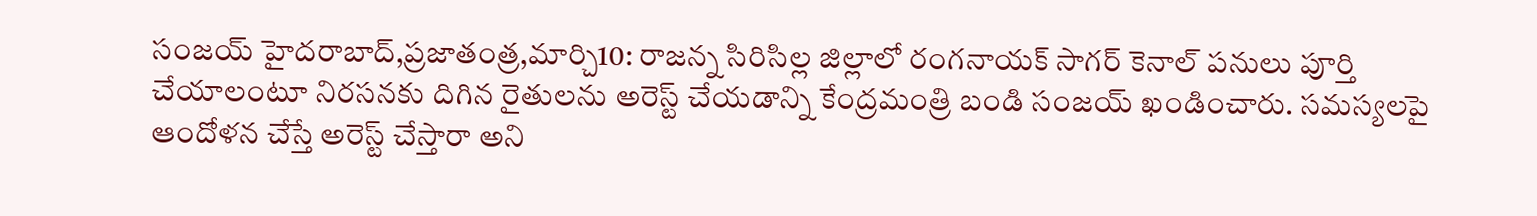సంజయ్‌ ‌హైదరాబాద్‌,ప్రజాతంత్ర,మార్చి10: రాజన్న సిరిసిల్ల జిల్లాలో రంగనాయక్‌ ‌సాగర్‌ ‌కెనాల్‌ ‌పనులు పూర్తి చేయాలంటూ నిరసనకు దిగిన రైతులను అరెస్ట్ ‌చేయడాన్ని కేంద్రమంత్రి బండి సంజయ్‌ ‌ఖండించారు. సమస్యలపై ఆందోళన చేస్తే అరెస్ట్ ‌చేస్తారా అని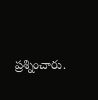ప్రశ్నించారు.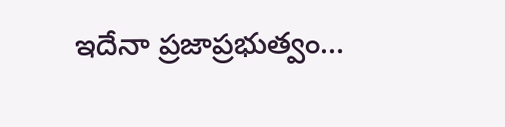ఇదేనా ప్రజాప్రభుత్వం…